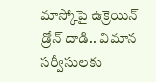మాస్కోపై ఉక్రెయిన్ డ్రోన్ దాడి.. విమాన సర్వీసులకు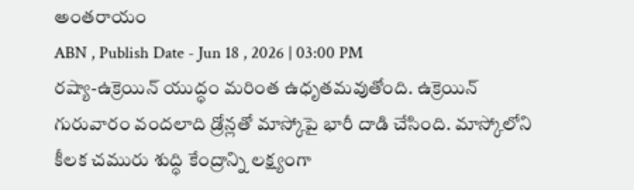అంతరాయం
ABN , Publish Date - Jun 18 , 2026 | 03:00 PM
రష్యా-ఉక్రెయిన్ యుద్ధం మరింత ఉధృతమవుతోంది. ఉక్రెయిన్ గురువారం వందలాది డ్రోన్లతో మాస్కోపై భారీ దాడి చేసింది. మాస్కోలోని కీలక చమురు శుద్ధి కేంద్రాన్ని లక్ష్యంగా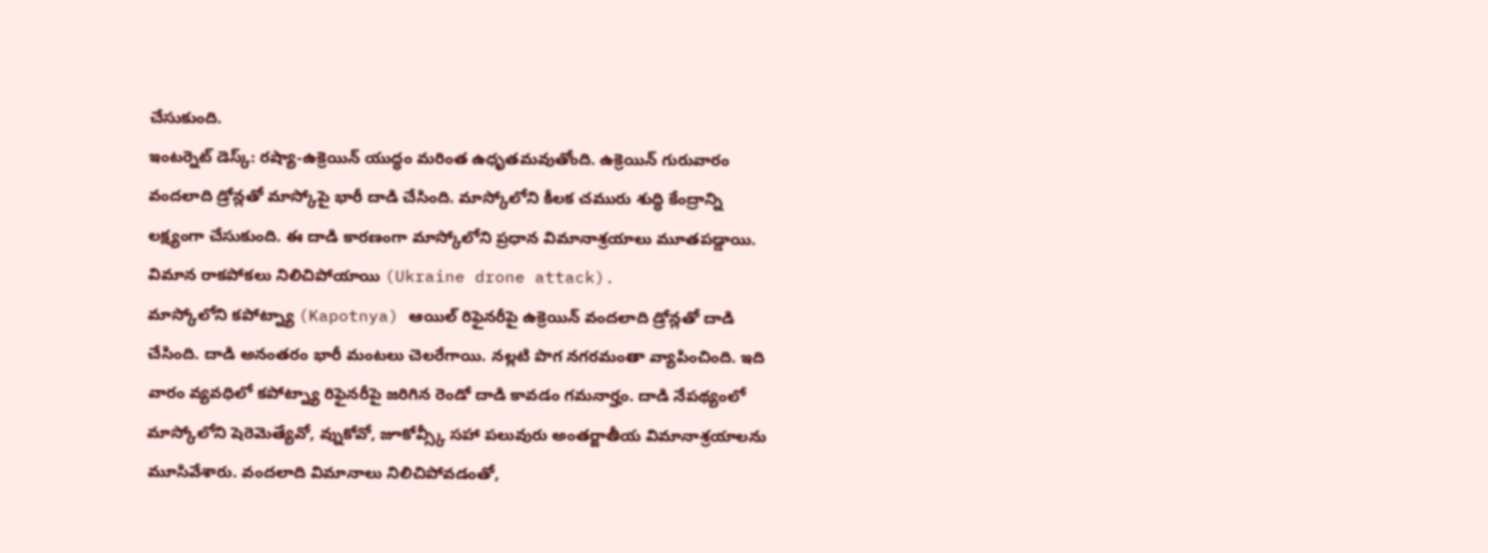చేసుకుంది.
ఇంటర్నెట్ డెస్క్: రష్యా-ఉక్రెయిన్ యుద్ధం మరింత ఉధృతమవుతోంది. ఉక్రెయిన్ గురువారం వందలాది డ్రోన్లతో మాస్కోపై భారీ దాడి చేసింది. మాస్కోలోని కీలక చమురు శుద్ధి కేంద్రాన్ని లక్ష్యంగా చేసుకుంది. ఈ దాడి కారణంగా మాస్కోలోని ప్రధాన విమానాశ్రయాలు మూతపడ్డాయి. విమాన రాకపోకలు నిలిచిపోయాయి (Ukraine drone attack).
మాస్కోలోని కపోట్న్యా (Kapotnya) ఆయిల్ రిఫైనరీపై ఉక్రెయిన్ వందలాది డ్రోన్లతో దాడి చేసింది. దాడి అనంతరం భారీ మంటలు చెలరేగాయి. నల్లటి పొగ నగరమంతా వ్యాపించింది. ఇది వారం వ్యవధిలో కపోట్న్యా రిఫైనరీపై జరిగిన రెండో దాడి కావడం గమనార్హం. దాడి నేపథ్యంలో మాస్కోలోని షెరెమెత్యేవో, వ్నుకోవో, జూకోవ్స్కీ సహా పలువురు అంతర్జాతీయ విమానాశ్రయాలను మూసివేశారు. వందలాది విమానాలు నిలిచిపోవడంతో,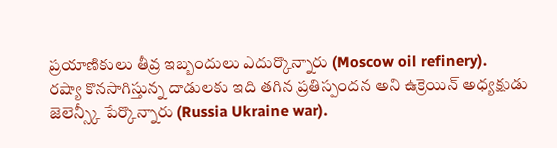ప్రయాణికులు తీవ్ర ఇబ్బందులు ఎదుర్కొన్నారు (Moscow oil refinery).
రష్యా కొనసాగిస్తున్న దాడులకు ఇది తగిన ప్రతిస్పందన అని ఉక్రెయిన్ అధ్యక్షుడు జెలెన్స్కీ పేర్కొన్నారు (Russia Ukraine war).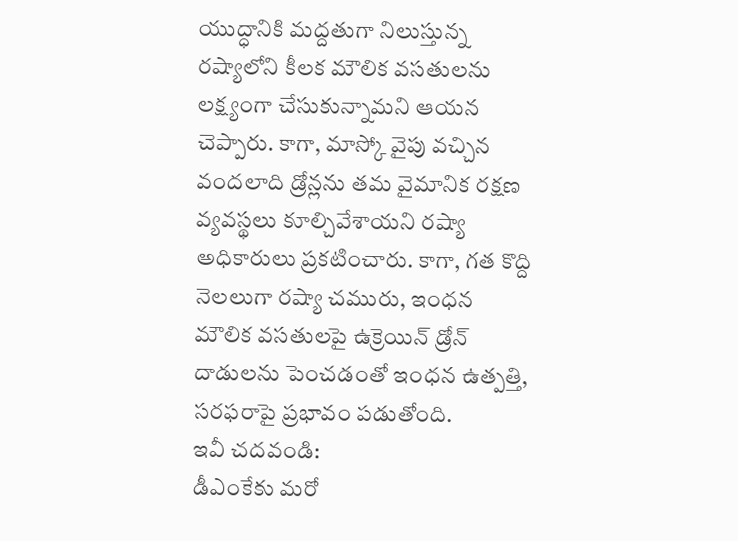యుద్ధానికి మద్దతుగా నిలుస్తున్న రష్యాలోని కీలక మౌలిక వసతులను లక్ష్యంగా చేసుకున్నామని ఆయన చెప్పారు. కాగా, మాస్కో వైపు వచ్చిన వందలాది డ్రోన్లను తమ వైమానిక రక్షణ వ్యవస్థలు కూల్చివేశాయని రష్యా అధికారులు ప్రకటించారు. కాగా, గత కొద్ది నెలలుగా రష్యా చమురు, ఇంధన మౌలిక వసతులపై ఉక్రెయిన్ డ్రోన్ దాడులను పెంచడంతో ఇంధన ఉత్పత్తి, సరఫరాపై ప్రభావం పడుతోంది.
ఇవీ చదవండి:
డీఎంకేకు మరో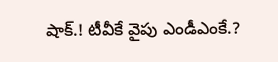షాక్.! టీవీకే వైపు ఎండీఎంకే.?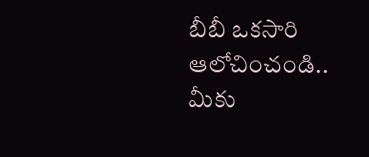బీబీ ఒకసారి ఆలోచించండి.. మీకు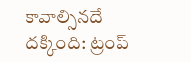కావాల్సినదే దక్కింది: ట్రంప్